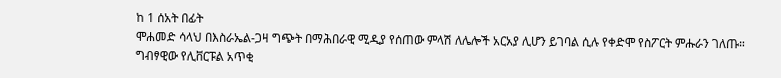ከ 1 ሰአት በፊት
ሞሐመድ ሳላህ በእስራኤል-ጋዛ ግጭት በማሕበራዊ ሚዲያ የሰጠው ምላሽ ለሌሎች አርአያ ሊሆን ይገባል ሲሉ የቀድሞ የስፖርት ምሑራን ገለጡ።
ግብፃዊው የሊቨርፑል አጥቂ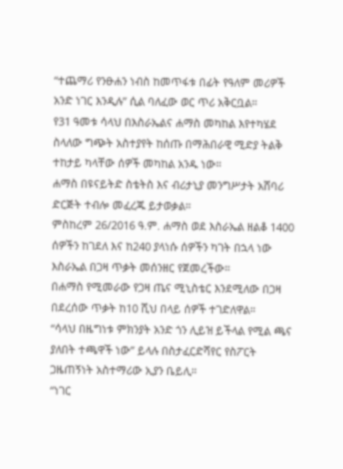“ተጨማሪ የንፁሐን ነብስ ከመጥፋቱ በፊት የዓለም መሪዎች አንድ ነገር እንዲሉ” ሲል ባለፈው ወር ጥሪ አቅርቧል።
የ31 ዓመቱ ሳላህ በእስራኤልና ሐማስ መካከል እየተካሄደ ስላለው ግጭት አስተያየት ከሰጡ በማሕበራዊ ሚድያ ትልቅ ተከታይ ካላቸው ሰዎች መካከል አንዱ ነው።
ሐማስ በዩናይትድ ስቴትስ እና ብሪታኒያ መንግሥታት አሸባሪ ድርጅት ተብሎ መፈረጁ ይታወቃል።
ምስከረም 26/2016 ዓ.ም. ሐማስ ወደ እስራኤል ዘልቆ 1400 ሰዎችን ከገደለ እና ከ240 ያላነሱ ሰዎችን ካገት በኋላ ነው እስራኤል በጋዛ ጥቃት መሰንዘር የጀመረችው።
በሐማስ የሚመራው የጋዛ ጤና ሚኒስቴር እንደሚለው በጋዛ በደረሰው ጥቃት ከ10 ሺህ በላይ ሰዎች ተገድለዋል።
“ሳላህ በዜግነቱ ምክንያት አንድ ጎን ሊይዝ ይችላል የሚል ጫና ያለበት ተጫዋች ነው” ይላሉ በስታፈርድሻየር የስፖርት ጋዜጠኝነት አስተማሪው ኢያን ቤይሊ።
“ነገር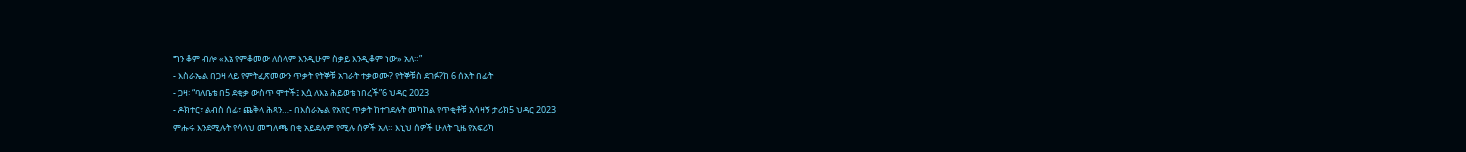ግን ቆም ብሎ «እኔ የምቆመው ለሰላም እንዲሁም ስቃይ እንዲቆም ነው» አለ።”
- እስራኤል በጋዛ ላይ የምትፈጽመውን ጥቃት የትኞቹ አገራት ተቃወሙ? የትኞቹስ ደገፉ?ከ 6 ሰአት በፊት
- ጋዛ፡ “ባለቤቴ በ5 ደቂቃ ውስጥ ሞተች፤ እሷ ለእኔ ሕይወቴ ነበረች”6 ህዳር 2023
- ዶክተር፣ ልብስ ሰፊ፣ ጨቅላ ሕጻን…- በእስራኤል የአየር ጥቃት ከተገደሉት መካከል የጥቂቶቹ አሳዛኝ ታሪክ5 ህዳር 2023
ምሑሩ እንደሚሉት የሳላህ መግለጫ በቂ አይደሉም የሚሉ ሰዎች አለ። እኒህ ሰዎች ሁለት ጊዜ የአፍሪካ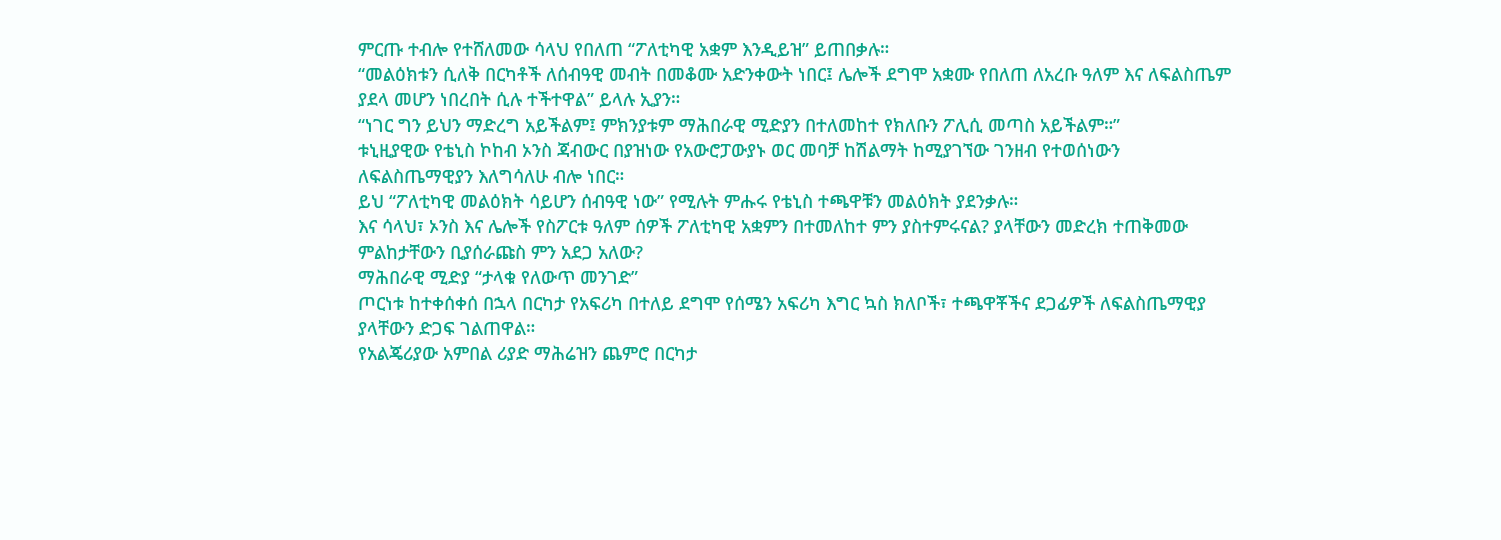ምርጡ ተብሎ የተሸለመው ሳላህ የበለጠ “ፖለቲካዊ አቋም እንዲይዝ” ይጠበቃሉ።
“መልዕክቱን ሲለቅ በርካቶች ለሰብዓዊ መብት በመቆሙ አድንቀውት ነበር፤ ሌሎች ደግሞ አቋሙ የበለጠ ለአረቡ ዓለም እና ለፍልስጤም ያደላ መሆን ነበረበት ሲሉ ተችተዋል” ይላሉ ኢያን።
“ነገር ግን ይህን ማድረግ አይችልም፤ ምክንያቱም ማሕበራዊ ሚድያን በተለመከተ የክለቡን ፖሊሲ መጣስ አይችልም።”
ቱኒዚያዊው የቴኒስ ኮከብ ኦንስ ጃብውር በያዝነው የአውሮፓውያኑ ወር መባቻ ከሽልማት ከሚያገኘው ገንዘብ የተወሰነውን ለፍልስጤማዊያን እለግሳለሁ ብሎ ነበር።
ይህ “ፖለቲካዊ መልዕክት ሳይሆን ሰብዓዊ ነው” የሚሉት ምሑሩ የቴኒስ ተጫዋቹን መልዕክት ያደንቃሉ።
እና ሳላህ፣ ኦንስ እና ሌሎች የስፖርቱ ዓለም ሰዎች ፖለቲካዊ አቋምን በተመለከተ ምን ያስተምሩናል? ያላቸውን መድረክ ተጠቅመው ምልከታቸውን ቢያሰራጩስ ምን አደጋ አለው?
ማሕበራዊ ሚድያ “ታላቁ የለውጥ መንገድ”
ጦርነቱ ከተቀሰቀሰ በኋላ በርካታ የአፍሪካ በተለይ ደግሞ የሰሜን አፍሪካ እግር ኳስ ክለቦች፣ ተጫዋቾችና ደጋፊዎች ለፍልስጤማዊያ ያላቸውን ድጋፍ ገልጠዋል።
የአልጄሪያው አምበል ሪያድ ማሕሬዝን ጨምሮ በርካታ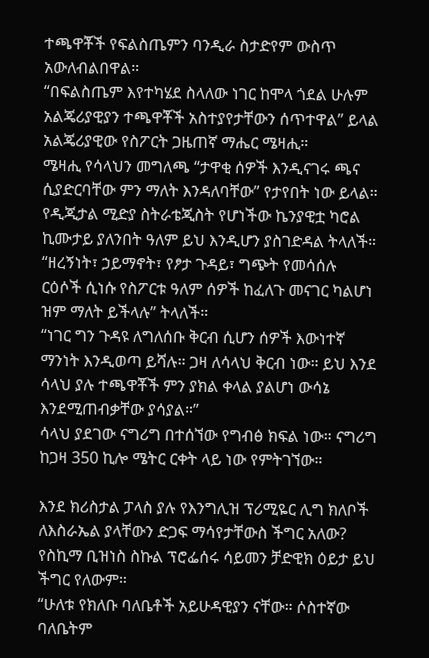ተጫዋቾች የፍልስጤምን ባንዲራ ስታድየም ውስጥ አውለብልበዋል።
“በፍልስጤም እየተካሄደ ስላለው ነገር ከሞላ ጎደል ሁሉም አልጄሪያዊያን ተጫዋቾች አስተያየታቸውን ሰጥተዋል” ይላል አልጄሪያዊው የስፖርት ጋዜጠኛ ማሔር ሜዛሒ።
ሜዛሒ የሳላህን መግለጫ “ታዋቂ ሰዎች እንዲናገሩ ጫና ሲያድርባቸው ምን ማለት እንዳለባቸው” የታየበት ነው ይላል።
የዲጂታል ሚድያ ስትራቴጂስት የሆነችው ኬንያዊቷ ካሮል ኪሙታይ ያለንበት ዓለም ይህ እንዲሆን ያስገድዳል ትላለች።
“ዘረኝነት፣ ኃይማኖት፣ የፆታ ጉዳይ፣ ግጭት የመሳሰሉ ርዕሶች ሲነሱ የስፖርቱ ዓለም ሰዎች ከፈለጉ መናገር ካልሆነ ዝም ማለት ይችላሉ” ትላለች።
“ነገር ግን ጉዳዩ ለግለሰቡ ቅርብ ሲሆን ሰዎች እውነተኛ ማንነት እንዲወጣ ይሻሉ። ጋዛ ለሳላህ ቅርብ ነው። ይህ እንደ ሳላህ ያሉ ተጫዋቾች ምን ያክል ቀላል ያልሆነ ውሳኔ እንደሚጠብቃቸው ያሳያል።”
ሳላህ ያደገው ናግሪግ በተሰኘው የግብፅ ክፍል ነው። ናግሪግ ከጋዛ 350 ኪሎ ሜትር ርቀት ላይ ነው የምትገኘው።

እንደ ክሪስታል ፓላስ ያሉ የእንግሊዝ ፕሪሚዬር ሊግ ክለቦች ለእስራኤል ያላቸውን ድጋፍ ማሳየታቸውስ ችግር አለው?
የስኪማ ቢዝነስ ስኩል ፕሮፌሰሩ ሳይመን ቻድዊክ ዕይታ ይህ ችግር የለውም።
“ሁለቱ የክለቡ ባለቤቶች አይሁዳዊያን ናቸው። ሶስተኛው ባለቤትም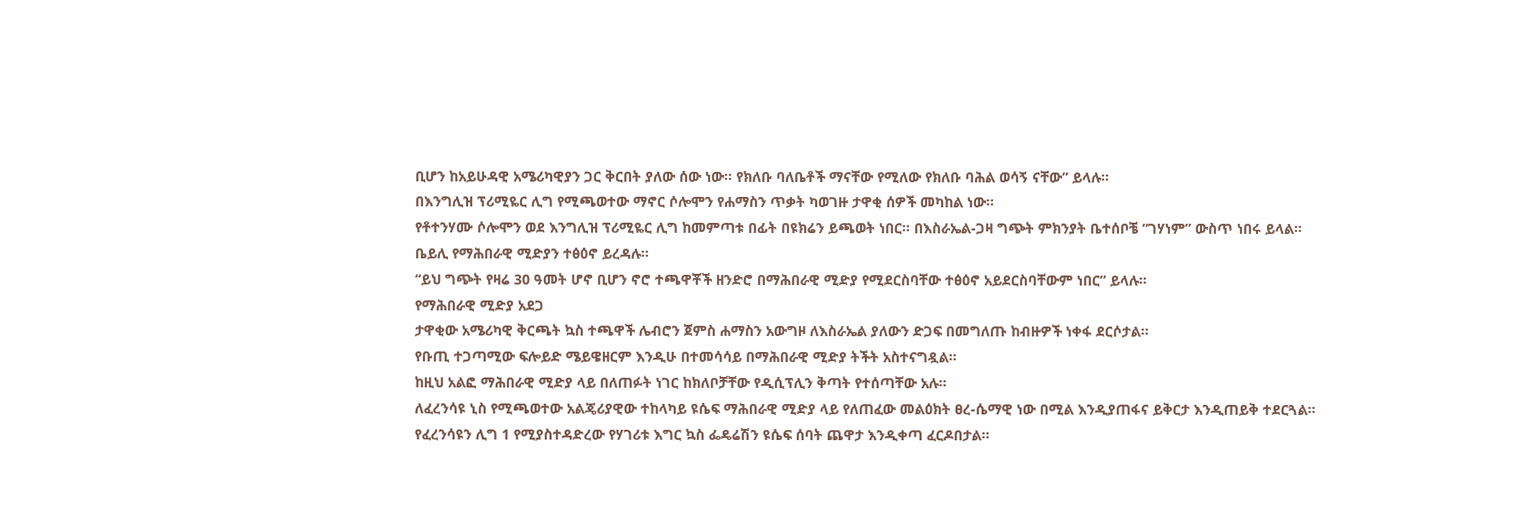ቢሆን ከአይሁዳዊ አሜሪካዊያን ጋር ቅርበት ያለው ሰው ነው። የክለቡ ባለቤቶች ማናቸው የሚለው የክለቡ ባሕል ወሳኝ ናቸው” ይላሉ።
በእንግሊዝ ፕሪሚዬር ሊግ የሚጫወተው ማኖር ሶሎሞን የሐማስን ጥቃት ካወገዙ ታዋቂ ሰዎች መካከል ነው።
የቶተንሃሙ ሶሎሞን ወደ እንግሊዝ ፕሪሚዬር ሊግ ከመምጣቱ በፊት በዩክሬን ይጫወት ነበር። በእስራኤል-ጋዛ ግጭት ምክንያት ቤተሰቦቼ “ገሃነም” ውስጥ ነበሩ ይላል።
ቤይሊ የማሕበራዊ ሚድያን ተፅዕኖ ይረዳሉ።
“ይህ ግጭት የዛሬ 30 ዓመት ሆኖ ቢሆን ኖሮ ተጫዋቾች ዘንድሮ በማሕበራዊ ሚድያ የሚደርስባቸው ተፅዕኖ አይደርስባቸውም ነበር” ይላሉ።
የማሕበራዊ ሚድያ አደጋ
ታዋቂው አሜሪካዊ ቅርጫት ኳስ ተጫዋች ሌብሮን ጀምስ ሐማስን አውግዞ ለእስራኤል ያለውን ድጋፍ በመግለጡ ከብዙዎች ነቀፋ ደርሶታል።
የቡጢ ተጋጣሚው ፍሎይድ ሜይዌዘርም እንዲሁ በተመሳሳይ በማሕበራዊ ሚድያ ትችት አስተናግዷል።
ከዚህ አልፎ ማሕበራዊ ሚድያ ላይ በለጠፉት ነገር ከክለቦቻቸው የዲሲፕሊን ቅጣት የተሰጣቸው አሉ።
ለፈረንሳዩ ኒስ የሚጫወተው አልጄሪያዊው ተከላካይ ዩሴፍ ማሕበራዊ ሚድያ ላይ የለጠፈው መልዕክት ፀረ-ሴማዊ ነው በሚል እንዲያጠፋና ይቅርታ እንዲጠይቅ ተደርጓል።
የፈረንሳዩን ሊግ 1 የሚያስተዳድረው የሃገሪቱ እግር ኳስ ፌዴሬሽን ዩሴፍ ሰባት ጨዋታ እንዲቀጣ ፈርዶበታል።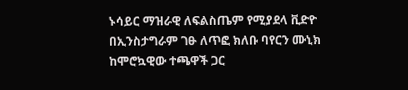ኑሳይር ማዝራዊ ለፍልስጤም የሚያደላ ቪድዮ በኢንስታግራም ገፁ ለጥፎ ክለቡ ባየርን ሙኒክ ከሞሮኳዊው ተጫዋች ጋር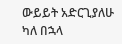ውይይት አድርጊያለሁ ካለ በኋላ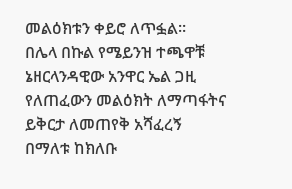መልዕክቱን ቀይሮ ለጥፏል።
በሌላ በኩል የሜይንዝ ተጫዋቹ ኔዘርላንዳዊው አንዋር ኤል ጋዚ የለጠፈውን መልዕክት ለማጣፋትና ይቅርታ ለመጠየቅ አሻፈረኝ በማለቱ ከክለቡ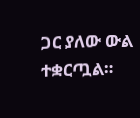ጋር ያለው ውል ተቋርጧል።